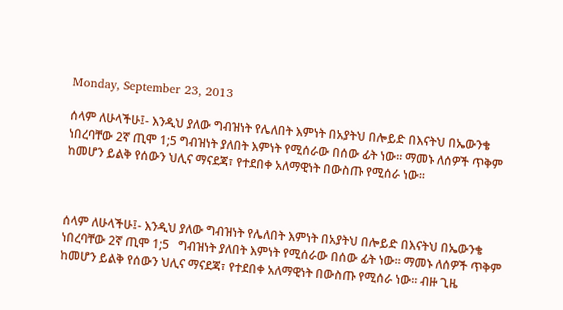Monday, September 23, 2013

ሰላም ለሁላችሁ፤- እንዲህ ያለው ግብዝነት የሌለበት እምነት በአያትህ በሎይድ በእናትህ በኤውንቄ ነበረባቸው 2ኛ ጢሞ 1;5 ግብዝነት ያለበት እምነት የሚሰራው በሰው ፊት ነው፡፡ ማመኑ ለሰዎች ጥቅም ከመሆን ይልቅ የሰውን ህሊና ማናደጃ፣ የተደበቀ አለማዊነት በውስጡ የሚሰራ ነው፡፡



ሰላም ለሁላችሁ፤- እንዲህ ያለው ግብዝነት የሌለበት እምነት በአያትህ በሎይድ በእናትህ በኤውንቄ ነበረባቸው 2ኛ ጢሞ 1;5   ግብዝነት ያለበት እምነት የሚሰራው በሰው ፊት ነው፡፡ ማመኑ ለሰዎች ጥቅም ከመሆን ይልቅ የሰውን ህሊና ማናደጃ፣ የተደበቀ አለማዊነት በውስጡ የሚሰራ ነው፡፡ ብዙ ጊዜ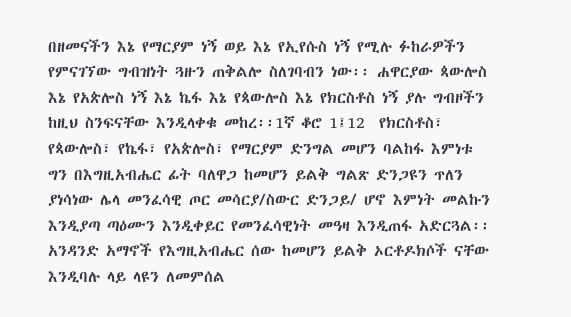በዘመናችን እኔ የማርያም ነኝ ወይ እኔ የኢየሱስ ነኝ የሚሉ ፉከራዎችን የምናገኘው ግብዝነት ጓዙን ጠቅልሎ ስለገባብን ነው፡፡ ሐዋርያው ጳውሎስ እኔ የአጵሎስ ነኝ እኔ ኬፋ እኔ የጳውሎስ እኔ የክርስቶስ ነኝ ያሉ ግብዞችን ከዚህ ስንፍናቸው እንዲላቀቁ መከረ፡፡1ኛ ቆሮ 1፤12  የክርስቶስ፣ የጳውሎስ፣ የኬፋ፣ የአጵሎስ፣ የማርያም ድንግል መሆን ባልከፋ እምነቱ ግን በእግዚአብሔር ፊት ባለዋጋ ከመሆን ይልቅ ግልጽ ድንጋዩን ጥለን ያነሳነው ሌላ መንፈሳዊ ጦር መሳርያ/ስውር ድንጋይ/ ሆኖ እምነት መልኩን እንዲያጣ ጣዕሙን እንዲቀይር የመንፈሳዊነት መዓዛ እንዲጠፋ አድርጓል፡፡ አንዳንድ አማኖች የእግዚአብሔር ሰው ከመሆን ይልቅ ኦርቶዶክሶች ናቸው እንዲባሉ ላይ ላዩን ለመምሰል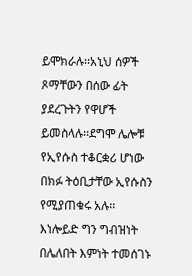ይሞክራሉ፡፡አኒህ ሰዎች ጾማቸውን በሰው ፊት ያደረጉትን የዋሆች ይመስላሉ፡፡ደግሞ ሌሎቹ የኢየሱስ ተቆርቋሪ ሆነው በክፉ ትዕቢታቸው ኢየሱስን የሚያጠቁሩ አሉ፡፡እነሎይድ ግን ግብዝነት በሌለበት እምነት ተመሰገኑ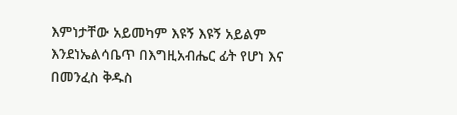እምነታቸው አይመካም እዩኝ እዩኝ አይልም እንደነኤልሳቤጥ በእግዚአብሔር ፊት የሆነ እና በመንፈስ ቅዱስ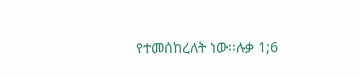የተመሰከረለት ነው፡፡ሉቃ 1;6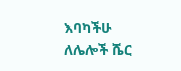እባካችሁ ለሌሎች ሼር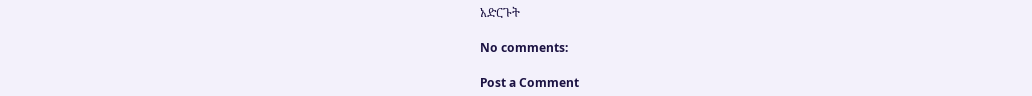አድርጉት

No comments:

Post a Comment